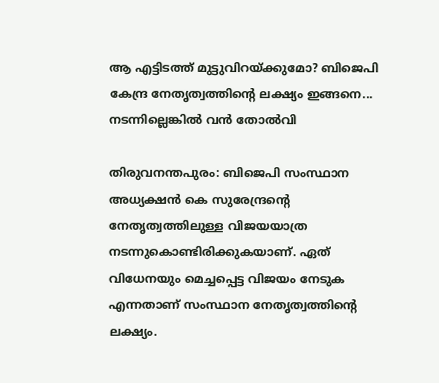ആ എട്ടിടത്ത് മുട്ടുവിറയ്ക്കുമോ? ബിജെപി കേന്ദ്ര നേതൃത്വത്തിന്റെ ലക്ഷ്യം ഇങ്ങനെ... നടന്നില്ലെങ്കില്‍ വൻ തോൽവി

തിരുവനന്തപുരം: ബിജെപി സംസ്ഥാന അധ്യക്ഷന്‍ കെ സുരേന്ദ്രന്റെ നേതൃത്വത്തിലുള്ള വിജയയാത്ര നടന്നുകൊണ്ടിരിക്കുകയാണ്. ഏത് വിധേനയും മെച്ചപ്പെട്ട വിജയം നേടുക എന്നതാണ് സംസ്ഥാന നേതൃത്വത്തിന്റെ ലക്ഷ്യം.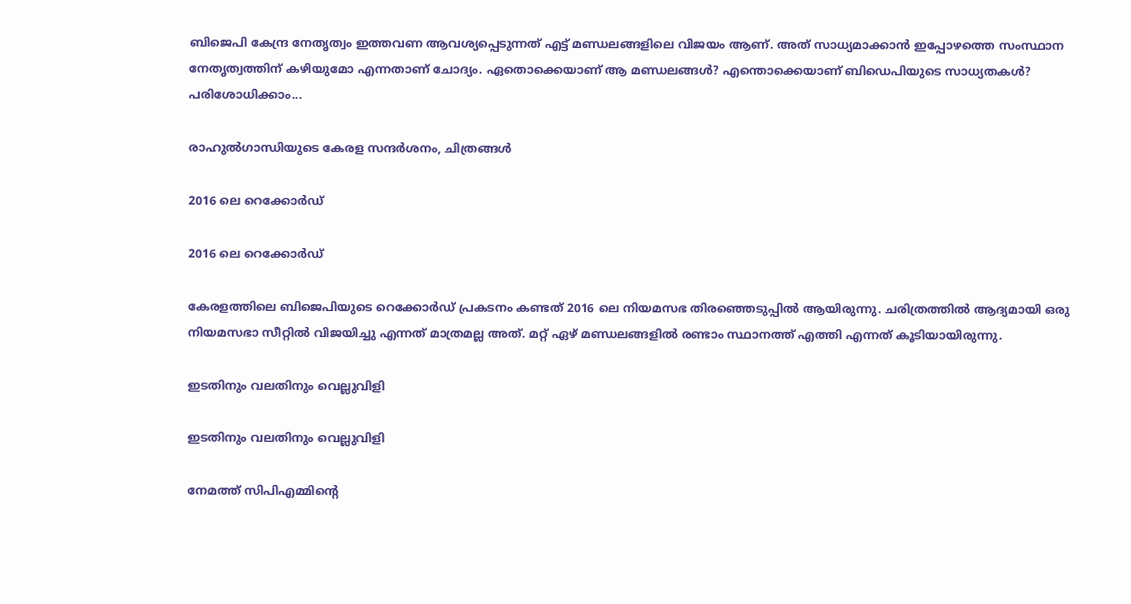ബിജെപി കേന്ദ്ര നേതൃത്വം ഇത്തവണ ആവശ്യപ്പെടുന്നത് എട്ട് മണ്ഡലങ്ങളിലെ വിജയം ആണ്. അത് സാധ്യമാക്കാന്‍ ഇപ്പോഴത്തെ സംസ്ഥാന നേതൃത്വത്തിന് കഴിയുമോ എന്നതാണ് ചോദ്യം. ഏതൊക്കെയാണ് ആ മണ്ഡലങ്ങള്‍? എന്തൊക്കെയാണ് ബിഡെപിയുടെ സാധ്യതകള്‍? പരിശോധിക്കാം...

രാഹുല്‍ഗാന്ധിയുടെ കേരള സന്ദര്‍ശനം, ചിത്രങ്ങള്‍

2016 ലെ റെക്കോര്‍ഡ്

2016 ലെ റെക്കോര്‍ഡ്

കേരളത്തിലെ ബിജെപിയുടെ റെക്കോര്‍ഡ് പ്രകടനം കണ്ടത് 2016 ലെ നിയമസഭ തിരഞ്ഞെടുപ്പില്‍ ആയിരുന്നു. ചരിത്രത്തില്‍ ആദ്യമായി ഒരു നിയമസഭാ സീറ്റില്‍ വിജയിച്ചു എന്നത് മാത്രമല്ല അത്. മറ്റ് ഏഴ് മണ്ഡലങ്ങളില്‍ രണ്ടാം സ്ഥാനത്ത് എത്തി എന്നത് കൂടിയായിരുന്നു.

ഇടതിനും വലതിനും വെല്ലുവിളി

ഇടതിനും വലതിനും വെല്ലുവിളി

നേമത്ത് സിപിഎമ്മിന്റെ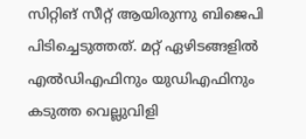സിറ്റിങ് സീറ്റ് ആയിരുന്നു ബിജെപി പിടിച്ചെടുത്തത്. മറ്റ് ഏഴിടങ്ങളില്‍ എല്‍ഡിഎഫിനും യുഡിഎഫിനും കടുത്ത വെല്ലുവിളി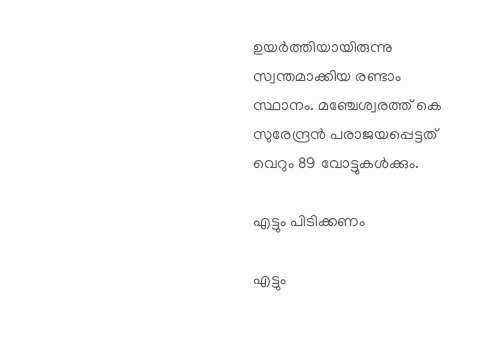ഉയര്‍ത്തിയായിരുന്നു സ്വന്തമാക്കിയ രണ്ടാം സ്ഥാനം. മഞ്ചേശ്വരത്ത് കെ സുരേന്ദ്രന്‍ പരാജയപ്പെട്ടത് വെറും 89 വോട്ടുകള്‍ക്കും.

എട്ടും പിടിക്കണം

എട്ടും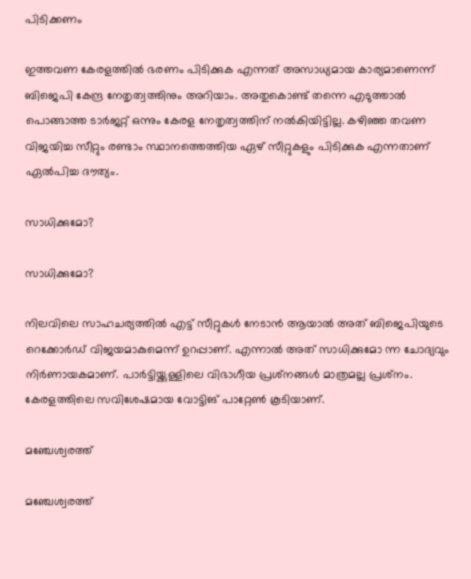പിടിക്കണം

ഇത്തവണ കേരളത്തില്‍ ഭരണം പിടിക്കുക എന്നത് അസാധ്യമായ കാര്യമാണെന്ന് ബിജെപി കേന്ദ്ര നേതൃത്വത്തിനും അറിയാം. അതുകൊണ്ട് തന്നെ എടുത്താല്‍ പൊങ്ങാത്ത ടാര്‍ജറ്റ് ഒന്നും കേരള നേതൃത്വത്തിന് നല്‍കിയിട്ടില്ല. കഴിഞ്ഞ തവണ വിജയിച്ച സീറ്റും രണ്ടാം സ്ഥാനത്തെത്തിയ ഏഴ് സീറ്റുകളും പിടിക്കുക എന്നതാണ് ഏല്‍പിച്ച ദൗത്യം.

സാധിക്കുമോ?

സാധിക്കുമോ?

നിലവിലെ സാഹചര്യത്തില്‍ എട്ട് സീറ്റുകള്‍ നേടാന്‍ ആയാല്‍ അത് ബിജെപിയുടെ റെക്കോര്‍ഡ് വിജയമാകുമെന്ന് ഉറപ്പാണ്. എന്നാല്‍ അത് സാധിക്കുമോ ന്ന ചോദ്യവും നിര്‍ണായകമാണ്. പാര്‍ട്ടിയ്ക്കുള്ളിലെ വിഭാഗീയ പ്രശ്‌നങ്ങള്‍ മാത്രമല്ല പ്രശ്‌നം. കേരളത്തിലെ സവിശേഷമായ വോട്ടിങ് പാറ്റേൺ കൂടിയാണ്.

മഞ്ചേശ്വരത്ത്

മഞ്ചേശ്വരത്ത്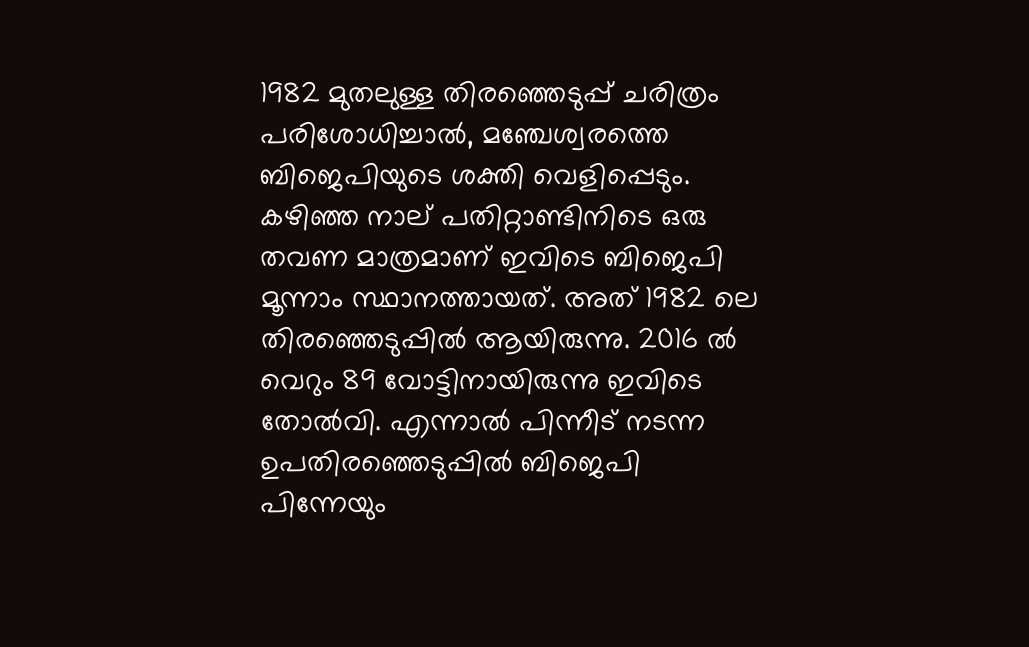1982 മുതലുള്ള തിരഞ്ഞെടുപ്പ് ചരിത്രം പരിശോധിച്ചാല്‍, മഞ്ചേശ്വരത്തെ ബിജെപിയുടെ ശക്തി വെളിപ്പെടും. കഴിഞ്ഞ നാല് പതിറ്റാണ്ടിനിടെ ഒരു തവണ മാത്രമാണ് ഇവിടെ ബിജെപി മൂന്നാം സ്ഥാനത്തായത്. അത് 1982 ലെ തിരഞ്ഞെടുപ്പില്‍ ആയിരുന്നു. 2016 ല്‍ വെറും 89 വോട്ടിനായിരുന്നു ഇവിടെ തോല്‍വി. എന്നാല്‍ പിന്നീട് നടന്ന ഉപതിരഞ്ഞെടുപ്പില്‍ ബിജെപി പിന്നേയും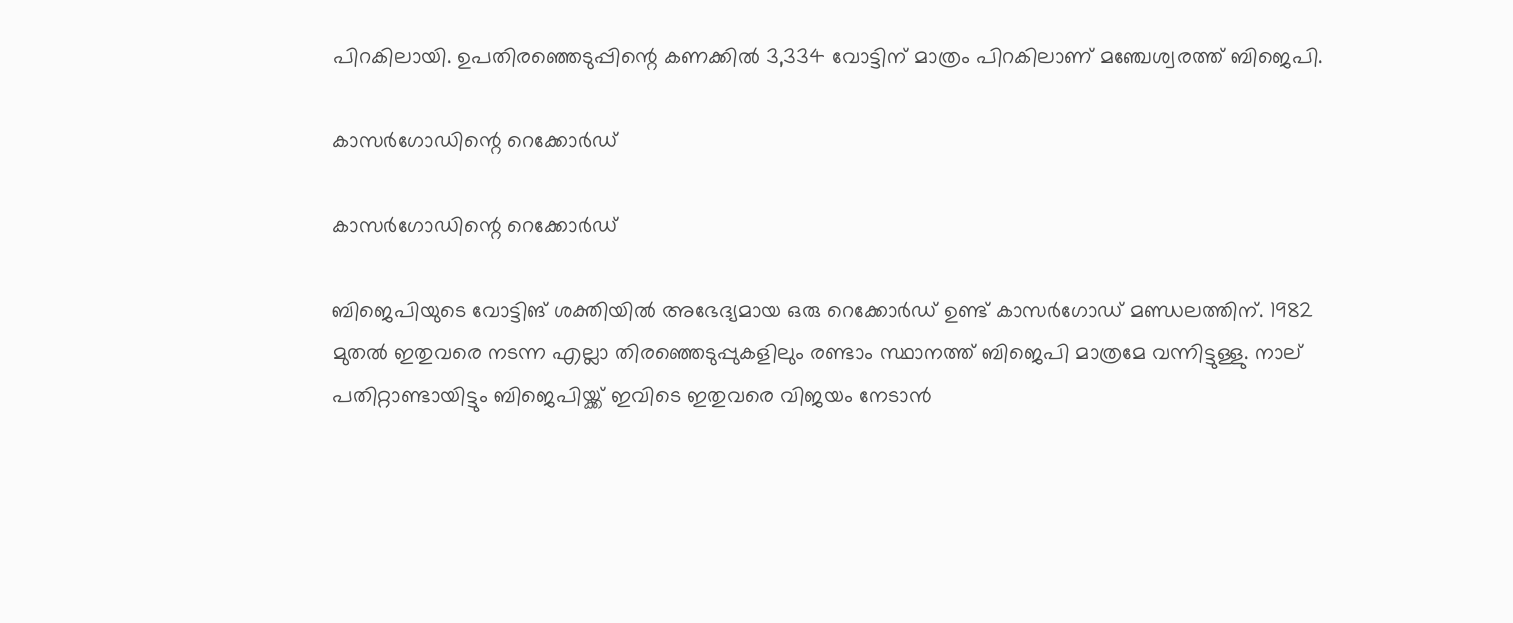പിറകിലായി. ഉപതിരഞ്ഞെടുപ്പിന്റെ കണക്കില്‍ 3,334 വോട്ടിന് മാത്രം പിറകിലാണ് മഞ്ചേശ്വരത്ത് ബിജെപി.

കാസര്‍ഗോഡിന്റെ റെക്കോര്‍ഡ്

കാസര്‍ഗോഡിന്റെ റെക്കോര്‍ഡ്

ബിജെപിയുടെ വോട്ടിങ് ശക്തിയില്‍ അഭേദ്യമായ ഒരു റെക്കോര്‍ഡ് ഉണ്ട് കാസര്‍ഗോഡ് മണ്ഡലത്തിന്. 1982 മുതല്‍ ഇതുവരെ നടന്ന എല്ലാ തിരഞ്ഞെടുപ്പുകളിലും രണ്ടാം സ്ഥാനത്ത് ബിജെപി മാത്രമേ വന്നിട്ടുള്ളു. നാല് പതിറ്റാണ്ടായിട്ടും ബിജെപിയ്ക്ക് ഇവിടെ ഇതുവരെ വിജയം നേടാന്‍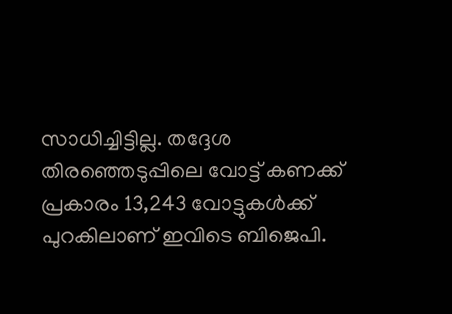സാധിച്ചിട്ടില്ല. തദ്ദേശ തിരഞ്ഞെടുപ്പിലെ വോട്ട് കണക്ക് പ്രകാരം 13,243 വോട്ടുകള്‍ക്ക് പുറകിലാണ് ഇവിടെ ബിജെപി.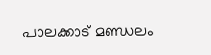പാലക്കാട് മണ്ഡലം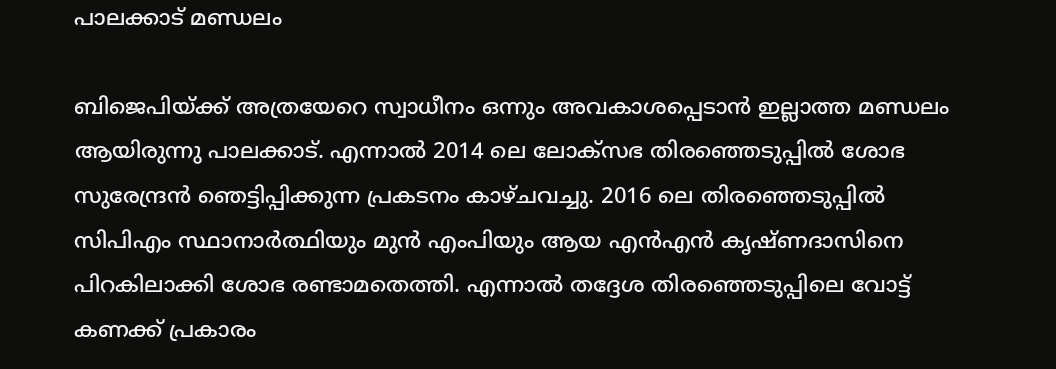പാലക്കാട് മണ്ഡലം

ബിജെപിയ്ക്ക് അത്രയേറെ സ്വാധീനം ഒന്നും അവകാശപ്പെടാന്‍ ഇല്ലാത്ത മണ്ഡലം ആയിരുന്നു പാലക്കാട്. എന്നാല്‍ 2014 ലെ ലോക്‌സഭ തിരഞ്ഞെടുപ്പില്‍ ശോഭ സുരേന്ദ്രന്‍ ഞെട്ടിപ്പിക്കുന്ന പ്രകടനം കാഴ്ചവച്ചു. 2016 ലെ തിരഞ്ഞെടുപ്പില്‍ സിപിഎം സ്ഥാനാര്‍ത്ഥിയും മുന്‍ എംപിയും ആയ എന്‍എന്‍ കൃഷ്ണദാസിനെ പിറകിലാക്കി ശോഭ രണ്ടാമതെത്തി. എന്നാല്‍ തദ്ദേശ തിരഞ്ഞെടുപ്പിലെ വോട്ട് കണക്ക് പ്രകാരം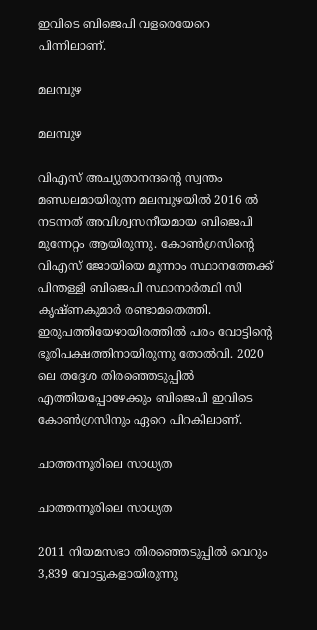ഇവിടെ ബിജെപി വളരെയേറെ പിന്നിലാണ്.

മലമ്പുഴ

മലമ്പുഴ

വിഎസ് അച്യുതാനന്ദന്റെ സ്വന്തം മണ്ഡലമായിരുന്ന മലമ്പുഴയില്‍ 2016 ല്‍ നടന്നത് അവിശ്വസനീയമായ ബിജെപി മുന്നേറ്റം ആയിരുന്നു. കോണ്‍ഗ്രസിന്റെ വിഎസ് ജോയിയെ മൂന്നാം സ്ഥാനത്തേക്ക് പിന്തള്ളി ബിജെപി സ്ഥാനാര്‍ത്ഥി സി കൃഷ്ണകുമാര്‍ രണ്ടാമതെത്തി. ഇരുപത്തിയേഴായിരത്തില്‍ പരം വോട്ടിന്റെ ഭൂരിപക്ഷത്തിനായിരുന്നു തോല്‍വി. 2020 ലെ തദ്ദേശ തിരഞ്ഞെടുപ്പില്‍ എത്തിയപ്പോഴേക്കും ബിജെപി ഇവിടെ കോണ്‍ഗ്രസിനും ഏറെ പിറകിലാണ്.

ചാത്തന്നൂരിലെ സാധ്യത

ചാത്തന്നൂരിലെ സാധ്യത

2011 നിയമസഭാ തിരഞ്ഞെടുപ്പില്‍ വെറും 3,839 വോട്ടുകളായിരുന്നു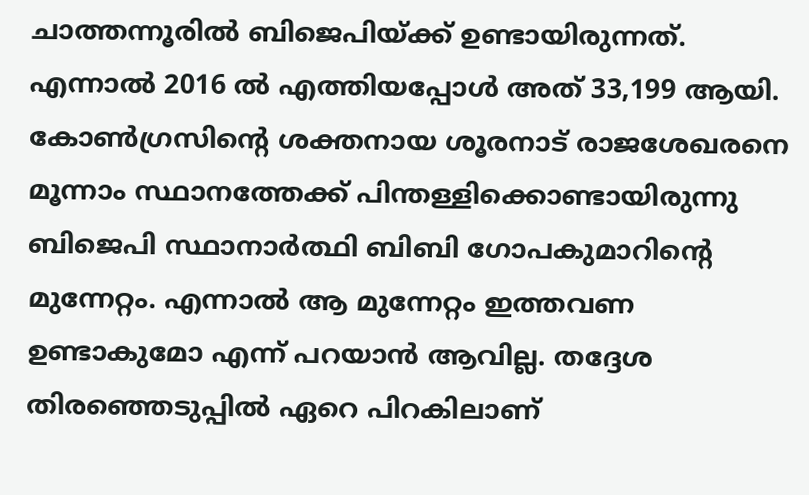ചാത്തന്നൂരില്‍ ബിജെപിയ്ക്ക് ഉണ്ടായിരുന്നത്. എന്നാല്‍ 2016 ല്‍ എത്തിയപ്പോള്‍ അത് 33,199 ആയി. കോണ്‍ഗ്രസിന്റെ ശക്തനായ ശൂരനാട് രാജശേഖരനെ മൂന്നാം സ്ഥാനത്തേക്ക് പിന്തള്ളിക്കൊണ്ടായിരുന്നു ബിജെപി സ്ഥാനാര്‍ത്ഥി ബിബി ഗോപകുമാറിന്റെ മുന്നേറ്റം. എന്നാല്‍ ആ മുന്നേറ്റം ഇത്തവണ ഉണ്ടാകുമോ എന്ന് പറയാന്‍ ആവില്ല. തദ്ദേശ തിരഞ്ഞെടുപ്പില്‍ ഏറെ പിറകിലാണ്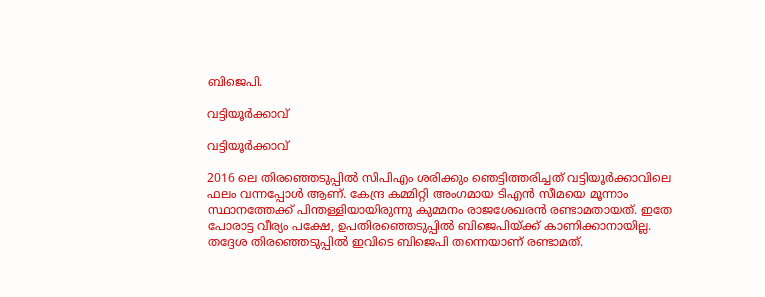ബിജെപി.

വട്ടിയൂര്‍ക്കാവ്

വട്ടിയൂര്‍ക്കാവ്

2016 ലെ തിരഞ്ഞെടുപ്പില്‍ സിപിഎം ശരിക്കും ഞെട്ടിത്തരിച്ചത് വട്ടിയൂര്‍ക്കാവിലെ ഫലം വന്നപ്പോള്‍ ആണ്. കേന്ദ്ര കമ്മിറ്റി അംഗമായ ടിഎന്‍ സീമയെ മൂന്നാം സ്ഥാനത്തേക്ക് പിന്തള്ളിയായിരുന്നു കുമ്മനം രാജശേഖരന്‍ രണ്ടാമതായത്. ഇതേ പോരാട്ട വീര്യം പക്ഷേ, ഉപതിരഞ്ഞെടുപ്പില്‍ ബിജെപിയ്ക്ക് കാണിക്കാനായില്ല. തദ്ദേശ തിരഞ്ഞെടുപ്പില്‍ ഇവിടെ ബിജെപി തന്നെയാണ് രണ്ടാമത്.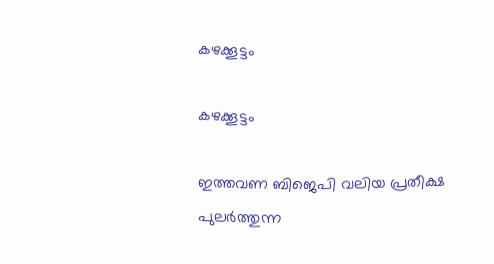കഴക്കൂട്ടം

കഴക്കൂട്ടം

ഇത്തവണ ബിജെപി വലിയ പ്രതീക്ഷ പുലര്‍ത്തുന്ന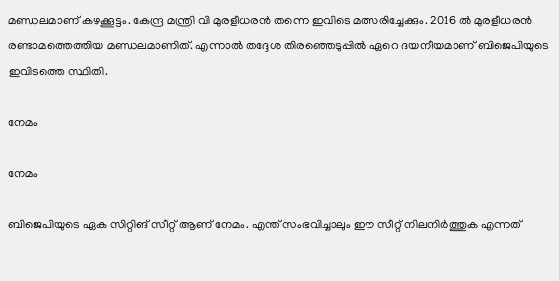മണ്ഡലമാണ് കഴക്കൂട്ടം. കേന്ദ്ര മന്ത്രി വി മുരളീധരന്‍ തന്നെ ഇവിടെ മത്സരിച്ചേക്കും. 2016 ല്‍ മുരളീധരന്‍ രണ്ടാമത്തെത്തിയ മണ്ഡലമാണിത്. എന്നാല്‍ തദ്ദേശ തിരഞ്ഞെടുപ്പില്‍ ഏറെ ദയനീയമാണ് ബിജെപിയുടെ ഇവിടത്തെ സ്ഥിതി.

നേമം

നേമം

ബിജെപിയുടെ ഏക സിറ്റിങ് സീറ്റ് ആണ് നേമം. എന്ത് സംഭവിച്ചാലും ഈ സീറ്റ് നിലനിര്‍ത്തുക എന്നത്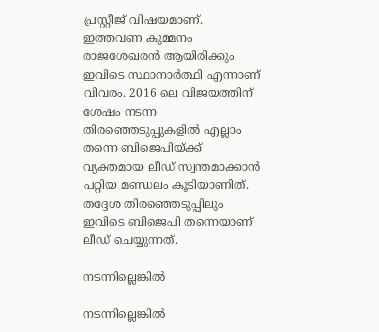പ്രസ്റ്റീജ് വിഷയമാണ്. ഇത്തവണ കുമ്മനം രാജശേഖരന്‍ ആയിരിക്കും ഇവിടെ സ്ഥാനാര്‍ത്ഥി എന്നാണ് വിവരം. 2016 ലെ വിജയത്തിന് ശേഷം നടന്ന തിരഞ്ഞെടുപ്പുകളില്‍ എല്ലാം തന്നെ ബിജെപിയ്ക്ക് വ്യക്തമായ ലീഡ് സ്വന്തമാക്കാന്‍ പറ്റിയ മണ്ഡലം കൂടിയാണിത്. തദ്ദേശ തിരഞ്ഞെടുപ്പിലും ഇവിടെ ബിജെപി തന്നെയാണ് ലീഡ് ചെയ്യുന്നത്.

നടന്നില്ലെങ്കിൽ

നടന്നില്ലെങ്കിൽ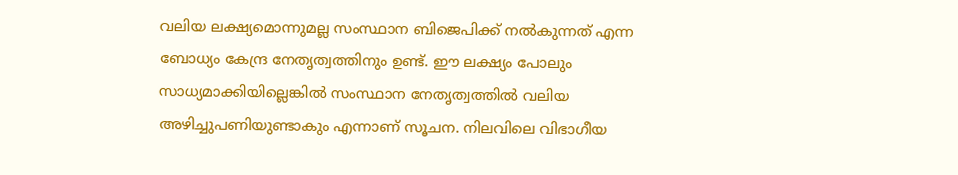വലിയ ലക്ഷ്യമൊന്നുമല്ല സംസ്ഥാന ബിജെപിക്ക് നൽകുന്നത് എന്ന ബോധ്യം കേന്ദ്ര നേതൃത്വത്തിനും ഉണ്ട്. ഈ ലക്ഷ്യം പോലും സാധ്യമാക്കിയില്ലെങ്കിൽ സംസ്ഥാന നേതൃത്വത്തിൽ വലിയ അഴിച്ചുപണിയുണ്ടാകും എന്നാണ് സൂചന. നിലവിലെ വിഭാഗീയ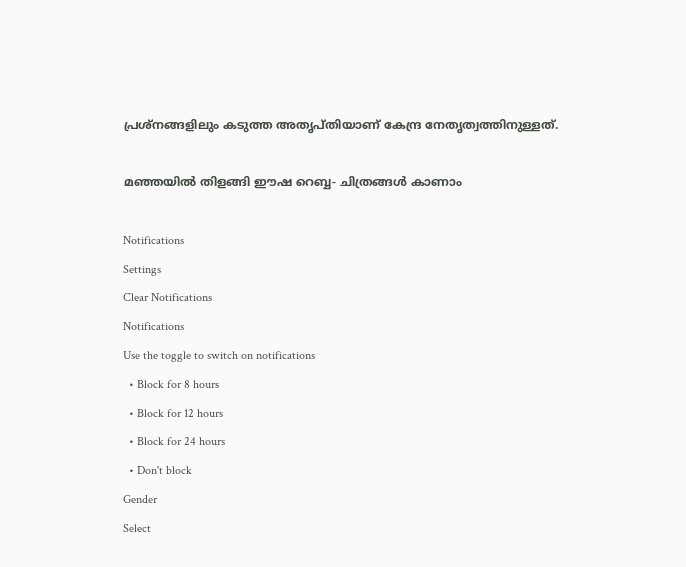പ്രശ്നങ്ങളിലും കടുത്ത അതൃപ്തിയാണ് കേന്ദ്ര നേതൃത്വത്തിനുള്ളത്.

മഞ്ഞയിൽ തിളങ്ങി ഈഷ റെബ്ബ- ചിത്രങ്ങൾ കാണാം

Notifications
Settings
Clear Notifications
Notifications
Use the toggle to switch on notifications
  • Block for 8 hours
  • Block for 12 hours
  • Block for 24 hours
  • Don't block
Gender
Select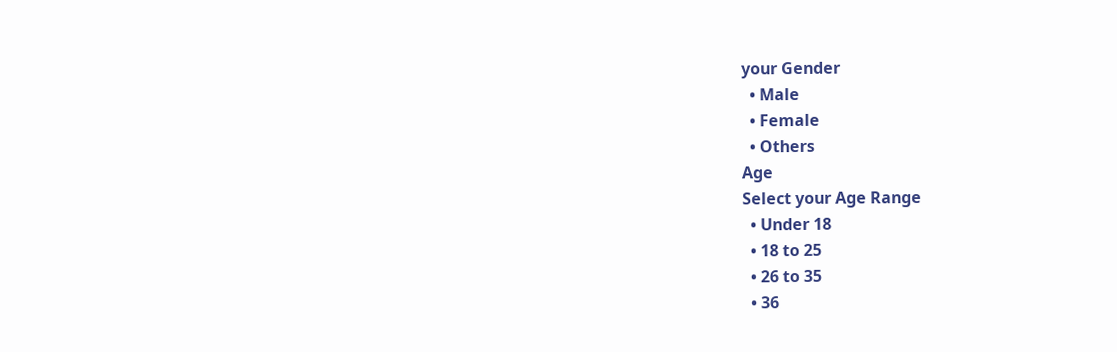your Gender
  • Male
  • Female
  • Others
Age
Select your Age Range
  • Under 18
  • 18 to 25
  • 26 to 35
  • 36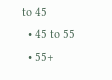to 45
  • 45 to 55
  • 55+